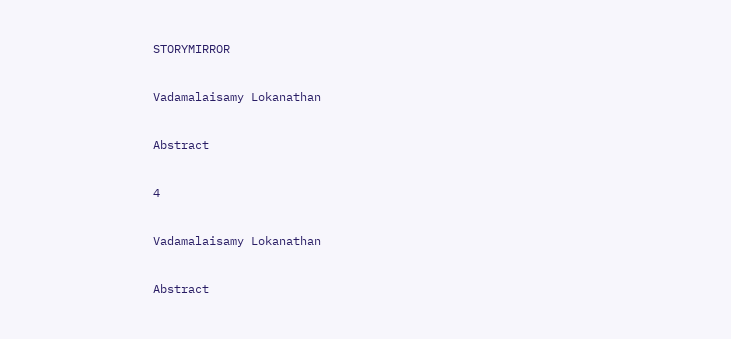STORYMIRROR

Vadamalaisamy Lokanathan

Abstract

4

Vadamalaisamy Lokanathan

Abstract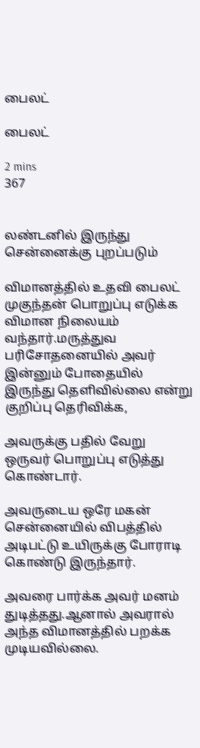பைலட்

பைலட்

2 mins
367


லண்டனில் இருந்து சென்னைக்கு புறப்படும்

விமானத்தில் உதவி பைலட் முகுந்தன் பொறுப்பு எடுக்க விமான நிலையம் வந்தார்.மருத்துவ பரிசோதனையில் அவர் இன்னும் போதையில் இருந்து தெளிவில்லை என்று குறிப்பு தெரிவிக்க,

அவருக்கு பதில் வேறு ஒருவர் பொறுப்பு எடுத்து கொண்டார்.

அவருடைய ஒரே மகன் சென்னையில் விபத்தில் அடிபட்டு உயிருக்கு போராடி கொண்டு இருந்தார்.

அவரை பார்க்க அவர் மனம் துடித்தது.ஆனால் அவரால் அந்த விமானத்தில் பறக்க முடியவில்லை.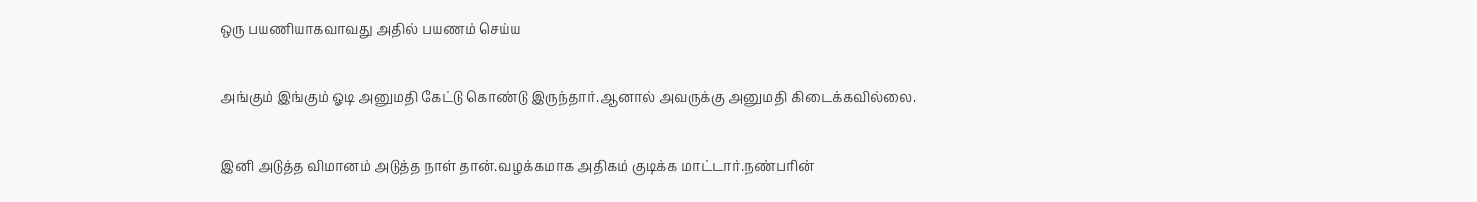ஒரு பயணியாகவாவது அதில் பயணம் செய்ய

அங்கும் இங்கும் ஓடி அனுமதி கேட்டு கொண்டு இருந்தார்.ஆனால் அவருக்கு அனுமதி கிடைக்கவில்லை.

இனி அடுத்த விமானம் அடுத்த நாள் தான்.வழக்கமாக அதிகம் குடிக்க மாட்டார்.நண்பரின்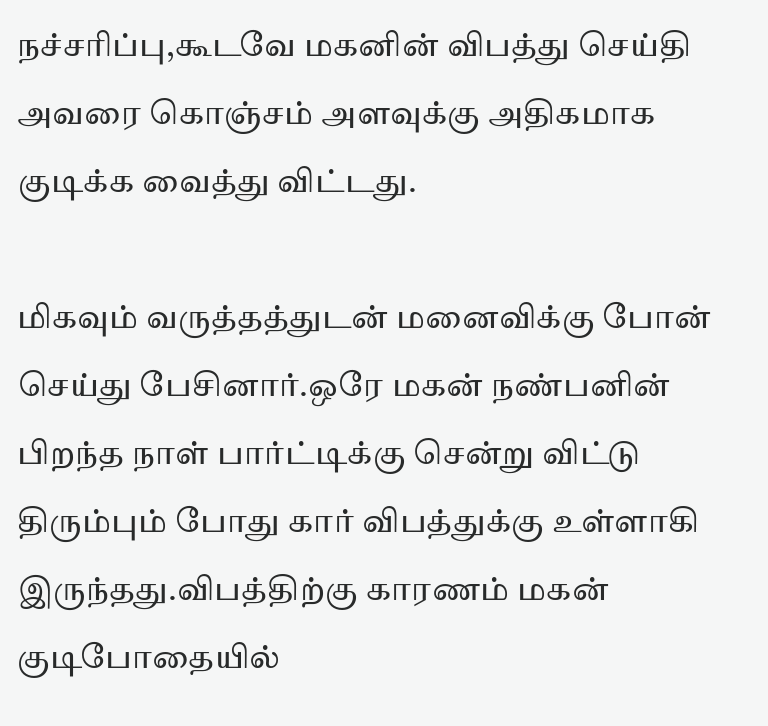நச்சரிப்பு,கூடவே மகனின் விபத்து செய்தி அவரை கொஞ்சம் அளவுக்கு அதிகமாக குடிக்க வைத்து விட்டது.

மிகவும் வருத்தத்துடன் மனைவிக்கு போன் செய்து பேசினார்.ஒரே மகன் நண்பனின் பிறந்த நாள் பார்ட்டிக்கு சென்று விட்டு திரும்பும் போது கார் விபத்துக்கு உள்ளாகி இருந்தது.விபத்திற்கு காரணம் மகன் குடிபோதையில்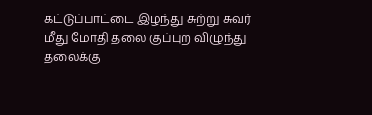கட்டுப்பாட்டை இழந்து சுற்று சுவர் மீது மோதி தலை குப்புற விழுந்து தலைக்கு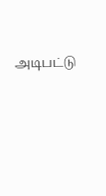அடிபட்டு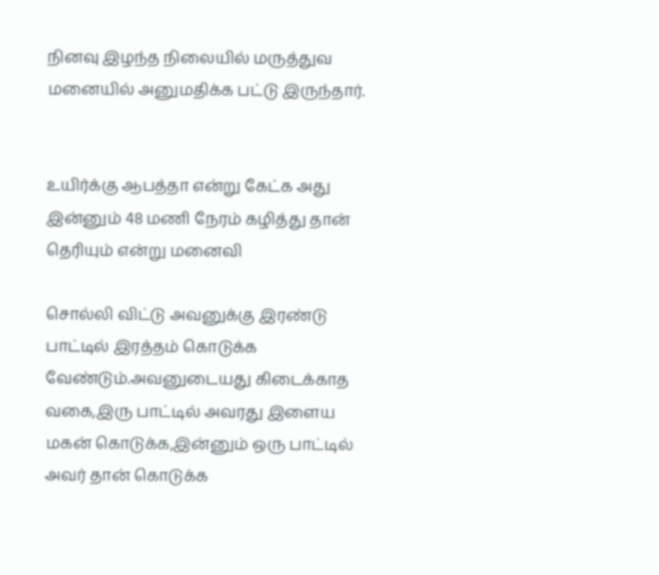நினவு இழந்த நிலையில் மருத்துவ மனையில் அனுமதிக்க பட்டு இருந்தார்.


உயிர்க்கு ஆபத்தா என்று கேட்க அது இன்னும் 48 மணி நேரம் கழித்து தான் தெரியும் என்று மனைவி

சொல்லி விட்டு அவனுக்கு இரண்டு பாட்டில் இரத்தம் கொடுக்க வேண்டும்.அவனுடையது கிடைக்காத வகை,இரு பாட்டில் அவரது இளைய மகன் கொடுக்க,இன்னும் ஒரு பாட்டில் அவர் தான் கொடுக்க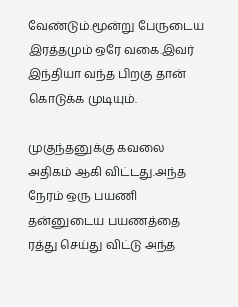வேண்டும்.மூன்று பேருடைய இரத்தமும் ஒரே வகை.இவர் இந்தியா வந்த பிறகு தான் கொடுக்க முடியும்.

முகுந்தனுக்கு கவலை அதிகம் ஆகி விட்டது.அந்த நேரம் ஒரு பயணி தன்னுடைய பயணத்தை ரத்து செய்து விட்டு அந்த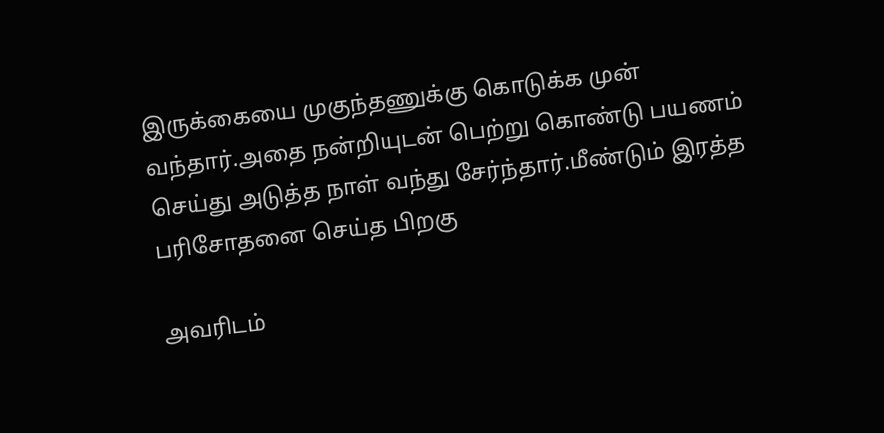இருக்கையை முகுந்தணுக்கு கொடுக்க முன் வந்தார்.அதை நன்றியுடன் பெற்று கொண்டு பயணம் செய்து அடுத்த நாள் வந்து சேர்ந்தார்.மீண்டும் இரத்த பரிசோதனை செய்த பிறகு

அவரிடம்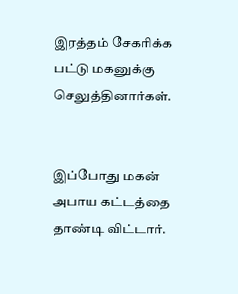இரத்தம் சேகரிக்க பட்டு மகனுக்கு செலுத்தினார்கள்.


இப்போது மகன் அபாய கட்டத்தை தாண்டி விட்டார்.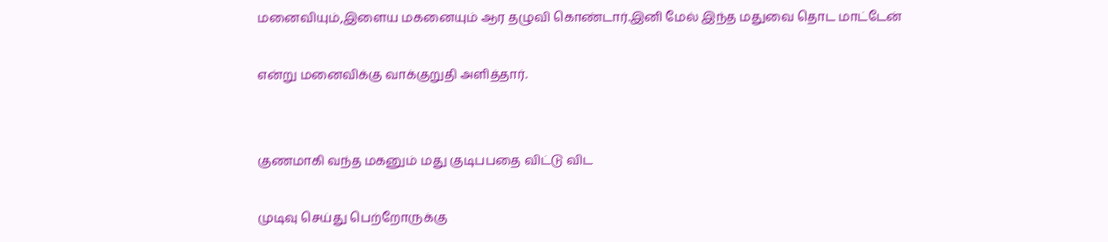மனைவியும்,இளைய மகனையும் ஆர தழுவி கொண்டார்.இனி மேல் இந்த மதுவை தொட மாட்டேன்

என்று மனைவிக்கு வாக்குறுதி அளித்தார்.


குணமாகி வந்த மகனும் மது குடிபபதை விட்டு விட

முடிவு செய்து பெற்றோருக்கு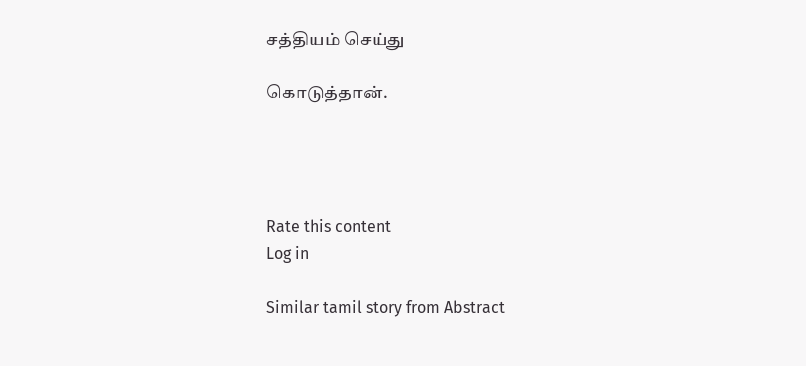சத்தியம் செய்து

கொடுத்தான்.




Rate this content
Log in

Similar tamil story from Abstract